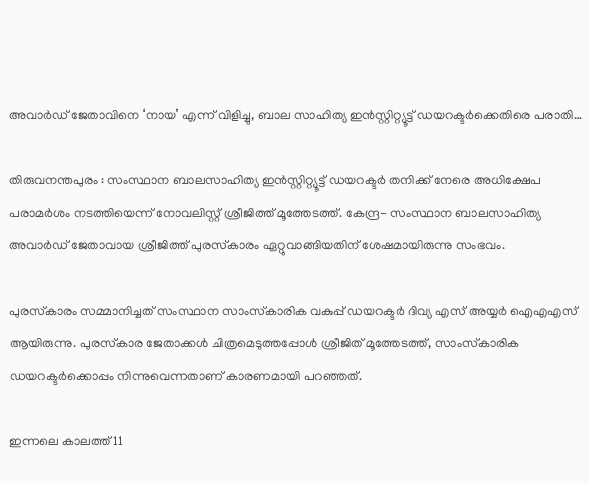അവാർഡ് ജേതാവിനെ ‘നായ’ എന്ന് വിളിച്ചു, ബാല സാഹിത്യ ഇൻസ്റ്റിറ്റ്യൂട്ട് ഡയറക്ടർക്കെതിരെ പരാതി…

തിരുവനന്തപുരം : സംസ്ഥാന ബാലസാഹിത്യ ഇൻസ്റ്റിറ്റ്യൂട്ട് ഡയറക്ടർ തനിക്ക് നേരെ അധിക്ഷേപ പരാമർശം നടത്തിയെന്ന് നോവലിസ്റ്റ് ശ്രീജിത്ത് മൂത്തേടത്ത്. കേന്ദ്ര- സംസ്ഥാന ബാലസാഹിത്യ അവാർഡ് ജേതാവായ ശ്രീജിത്ത് പുരസ്‌കാരം ഏറ്റുവാങ്ങിയതിന് ശേഷമായിരുന്നു സംഭവം.

പുരസ്‌കാരം സമ്മാനിച്ചത് സംസ്ഥാന സാംസ്‌കാരിക വകുപ്പ് ഡയറക്ടർ ദിവ്യ എസ് അയ്യർ ഐഎഎസ് ആയിരുന്നു. പുരസ്‌കാര ജേതാക്കൾ ചിത്രമെടുത്തപ്പോൾ ശ്രീജിത് മൂത്തേടത്ത്, സാംസ്‌കാരിക ഡയറക്ടർക്കൊപ്പം നിന്നുവെന്നതാണ് കാരണമായി പറഞ്ഞത്.

ഇന്നലെ കാലത്ത് 11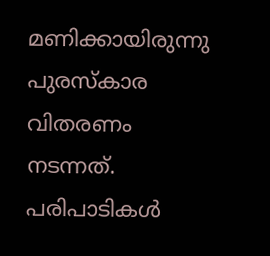മണിക്കായിരുന്നു പുരസ്‌കാര വിതരണം നടന്നത്. പരിപാടികൾ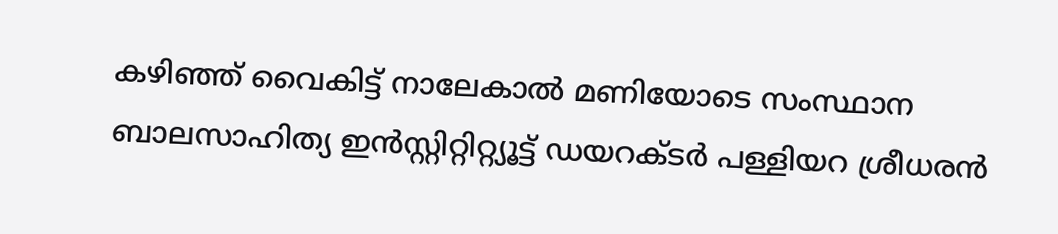കഴിഞ്ഞ് വൈകിട്ട് നാലേകാൽ മണിയോടെ സംസ്ഥാന ബാലസാഹിത്യ ഇൻസ്റ്റിറ്റിറ്റ്യൂട്ട് ഡയറക്ടർ പള്ളിയറ ശ്രീധരൻ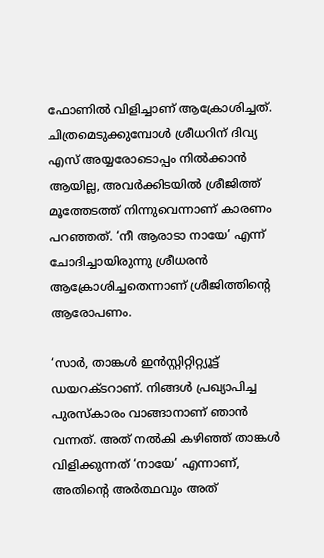ഫോണിൽ വിളിച്ചാണ് ആക്രോശിച്ചത്. ചിത്രമെടുക്കുമ്പോൾ ശ്രീധറിന് ദിവ്യ എസ് അയ്യരോടൊപ്പം നിൽക്കാൻ ആയില്ല, അവർക്കിടയിൽ ശ്രീജിത്ത് മൂത്തേടത്ത് നിന്നുവെന്നാണ് കാരണം പറഞ്ഞത്. ‘നീ ആരാടാ നായേ’ എന്ന് ചോദിച്ചായിരുന്നു ശ്രീധരൻ ആക്രോശിച്ചതെന്നാണ് ശ്രീജിത്തിന്റെ ആരോപണം.

‘സാർ, താങ്കൾ ഇൻസ്റ്റിറ്റിറ്റ്യൂട്ട് ഡയറക്ടറാണ്. നിങ്ങൾ പ്രഖ്യാപിച്ച പുരസ്‌കാരം വാങ്ങാനാണ് ഞാൻ വന്നത്. അത് നൽകി കഴിഞ്ഞ് താങ്കൾ വിളിക്കുന്നത് ‘നായേ’ എന്നാണ്, അതിന്റെ അർത്ഥവും അത്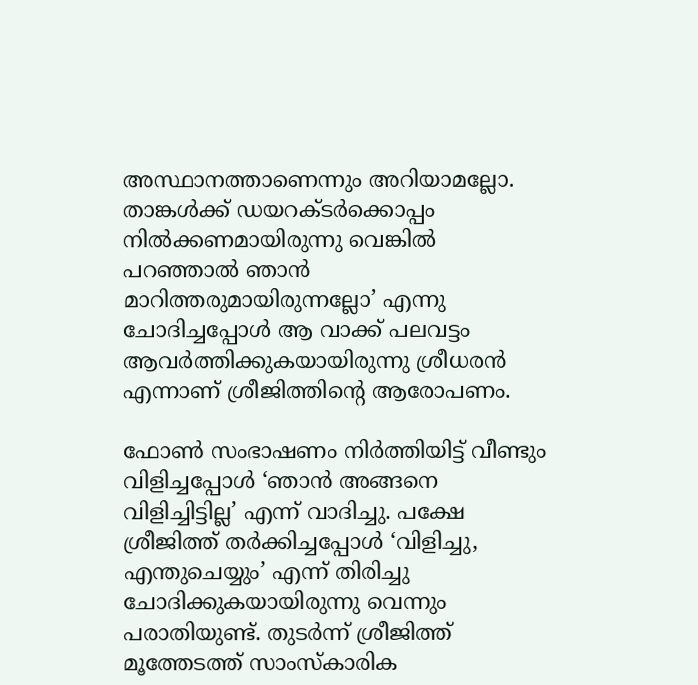അസ്ഥാനത്താണെന്നും അറിയാമല്ലോ. താങ്കൾക്ക് ഡയറക്ടർക്കൊപ്പം നിൽക്കണമായിരുന്നു വെങ്കിൽ പറഞ്ഞാൽ ഞാൻ മാറിത്തരുമായിരുന്നല്ലോ’ എന്നു ചോദിച്ചപ്പോൾ ആ വാക്ക് പലവട്ടം ആവർത്തിക്കുകയായിരുന്നു ശ്രീധരൻ എന്നാണ് ശ്രീജിത്തിന്റെ ആരോപണം.

ഫോൺ സംഭാഷണം നിർത്തിയിട്ട് വീണ്ടും വിളിച്ചപ്പോൾ ‘ഞാൻ അങ്ങനെ വിളിച്ചിട്ടില്ല’ എന്ന് വാദിച്ചു. പക്ഷേ ശ്രീജിത്ത് തർക്കിച്ചപ്പോൾ ‘വിളിച്ചു, എന്തുചെയ്യും’ എന്ന് തിരിച്ചു ചോദിക്കുകയായിരുന്നു വെന്നും പരാതിയുണ്ട്. തുടർന്ന് ശ്രീജിത്ത് മൂത്തേടത്ത് സാംസ്‌കാരിക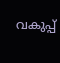വകുപ്പ്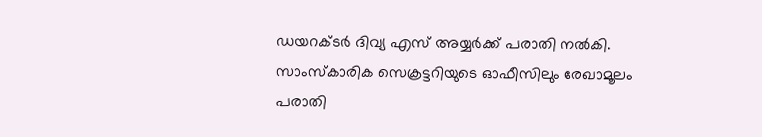ഡയറക്ടർ ദിവ്യ എസ് അയ്യർക്ക് പരാതി നൽകി. സാംസ്‌കാരിക സെക്രട്ടറിയുടെ ഓഫീസിലും രേഖാമൂലം പരാതി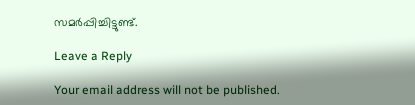സമർപ്പിച്ചിട്ടുണ്ട്.

Leave a Reply

Your email address will not be published.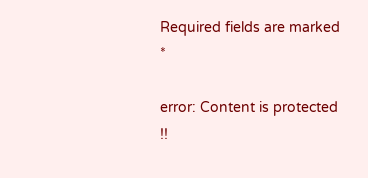Required fields are marked *

error: Content is protected !!